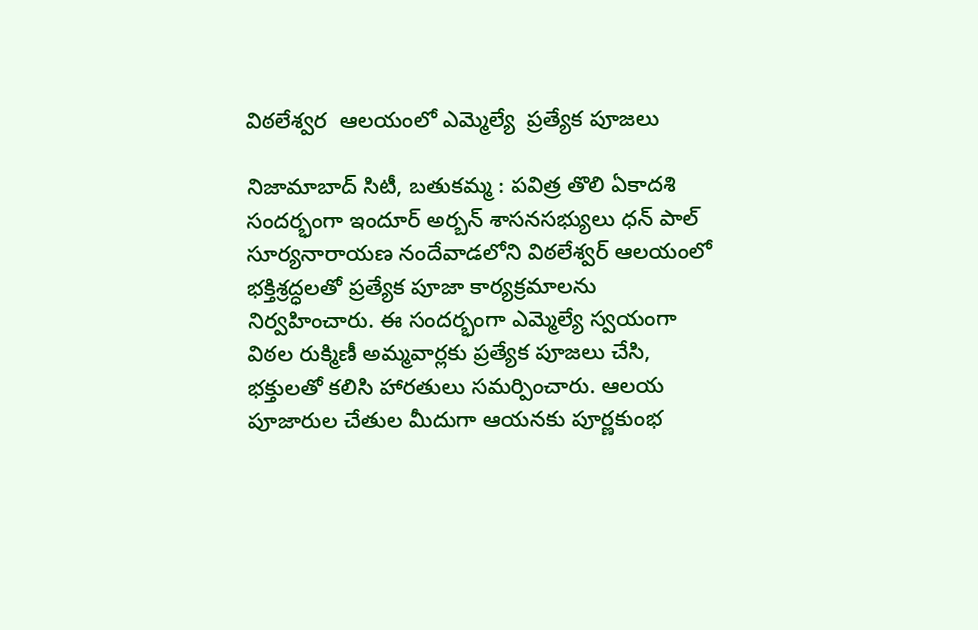విఠలేశ్వర  ఆలయంలో ఎమ్మెల్యే  ప్రత్యేక పూజలు

నిజామాబాద్ సిటీ, బతుకమ్మ : పవిత్ర తొలి ఏకాదశి సందర్భంగా ఇందూర్ అర్బన్ శాసనసభ్యులు ధన్ పాల్ సూర్యనారాయణ నందేవాడలోని విఠలేశ్వర్ ఆలయంలో భక్తిశ్రద్ధలతో ప్రత్యేక పూజా కార్యక్రమాలను నిర్వహించారు. ఈ సందర్భంగా ఎమ్మెల్యే స్వయంగా విఠల రుక్మిణీ అమ్మవార్లకు ప్రత్యేక పూజలు చేసి, భక్తులతో కలిసి హారతులు సమర్పించారు. ఆలయ పూజారుల చేతుల మీదుగా ఆయనకు పూర్ణకుంభ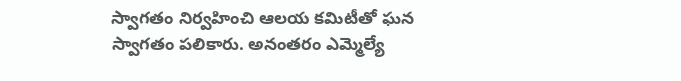స్వాగతం నిర్వహించి ఆలయ కమిటీతో ఘన స్వాగతం పలికారు. అనంతరం ఎమ్మెల్యే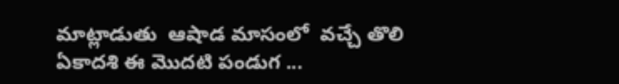మాట్లాడుతు  ఆషాడ మాసంలో  వచ్చే తొలి ఏకాదశి ఈ మొదటి పండుగ ...